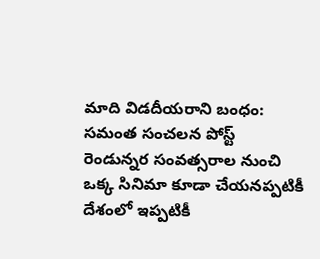మాది విడదీయరాని బంధం: సమంత సంచలన పోస్ట్
రెండున్నర సంవత్సరాల నుంచి ఒక్క సినిమా కూడా చేయనప్పటికీ దేశంలో ఇప్పటికీ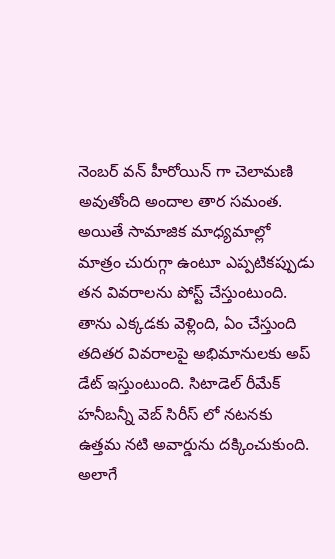నెంబర్ వన్ హీరోయిన్ గా చెలామణి అవుతోంది అందాల తార సమంత. అయితే సామాజిక మాధ్యమాల్లో మాత్రం చురుగ్గా ఉంటూ ఎప్పటికప్పుడు తన వివరాలను పోస్ట్ చేస్తుంటుంది. తాను ఎక్కడకు వెళ్లింది, ఏం చేస్తుంది తదితర వివరాలపై అభిమానులకు అప్ డేట్ ఇస్తుంటుంది. సిటాడెల్ రీమేక్ హనీబన్నీ వెబ్ సిరీస్ లో నటనకు ఉత్తమ నటి అవార్డును దక్కించుకుంది. అలాగే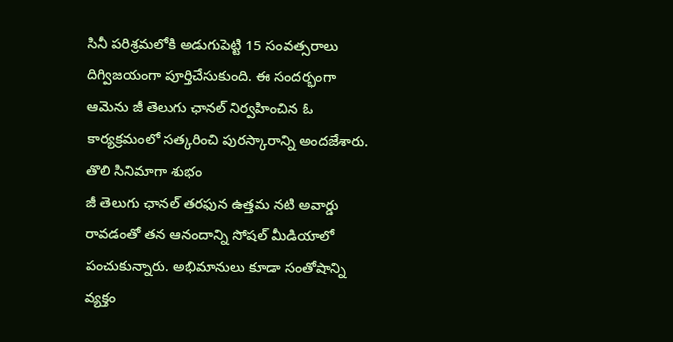సినీ పరిశ్రమలోకి అడుగుపెట్టి 15 సంవత్సరాలు దిగ్విజయంగా పూర్తిచేసుకుంది. ఈ సందర్భంగా ఆమెను జీ తెలుగు ఛానల్ నిర్వహించిన ఓ కార్యక్రమంలో సత్కరించి పురస్కారాన్ని అందజేశారు.
తొలి సినిమాగా శుభం
జీ తెలుగు ఛానల్ తరఫున ఉత్తమ నటి అవార్డు రావడంతో తన ఆనందాన్ని సోషల్ మీడియాలో పంచుకున్నారు. అభిమానులు కూడా సంతోషాన్ని వ్యక్తం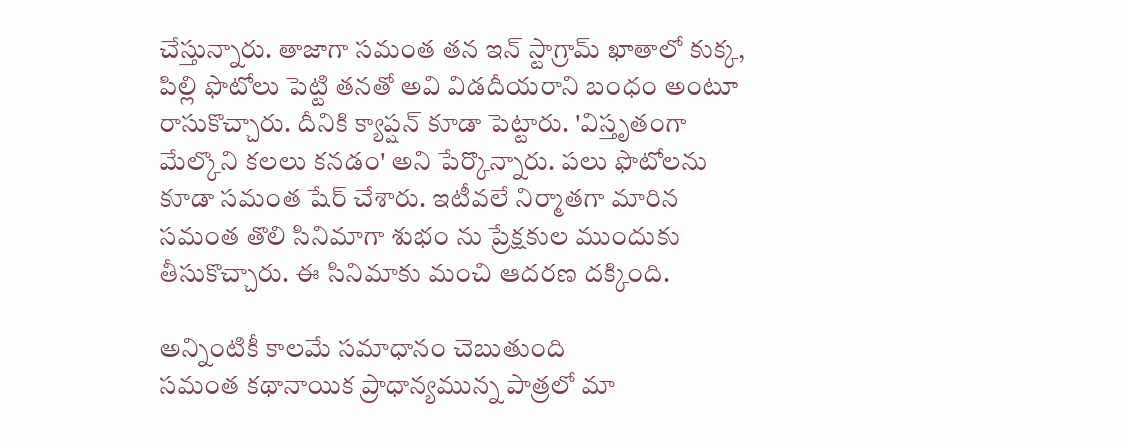చేస్తున్నారు. తాజాగా సమంత తన ఇన్ స్టాగ్రామ్ ఖాతాలో కుక్క, పిల్లి ఫొటోలు పెట్టి తనతో అవి విడదీయరాని బంధం అంటూ రాసుకొచ్చారు. దీనికి క్యాప్షన్ కూడా పెట్టారు. 'విస్తృతంగా మేల్కొని కలలు కనడం' అని పేర్కొన్నారు. పలు ఫొటోలను కూడా సమంత షేర్ చేశారు. ఇటీవలే నిర్మాతగా మారిన సమంత తొలి సినిమాగా శుభం ను ప్రేక్షకుల ముందుకు తీసుకొచ్చారు. ఈ సినిమాకు మంచి ఆదరణ దక్కింది.

అన్నింటికీ కాలమే సమాధానం చెబుతుంది
సమంత కథానాయిక ప్రాధాన్యమున్న పాత్రలో మా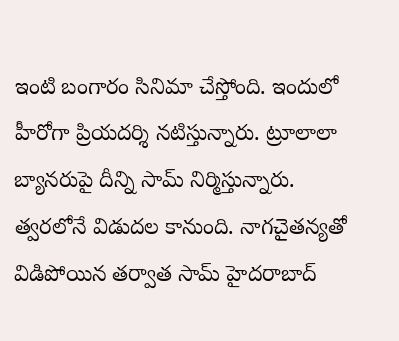ఇంటి బంగారం సినిమా చేస్తోంది. ఇందులో హీరోగా ప్రియదర్శి నటిస్తున్నారు. ట్రూలాలా బ్యానరుపై దీన్ని సామ్ నిర్మిస్తున్నారు. త్వరలోనే విడుదల కానుంది. నాగచైతన్యతో విడిపోయిన తర్వాత సామ్ హైదరాబాద్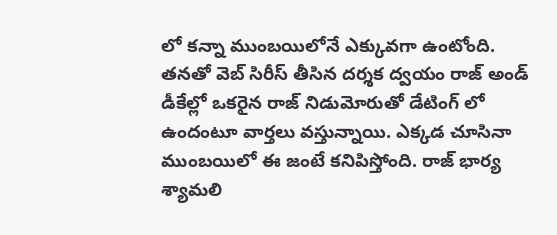లో కన్నా ముంబయిలోనే ఎక్కువగా ఉంటోంది. తనతో వెబ్ సిరీస్ తీసిన దర్శక ద్వయం రాజ్ అండ్ డీకేల్లో ఒకరైన రాజ్ నిడుమోరుతో డేటింగ్ లో ఉందంటూ వార్తలు వస్తున్నాయి. ఎక్కడ చూసినా ముంబయిలో ఈ జంటే కనిపిస్తోంది. రాజ్ భార్య శ్యామలి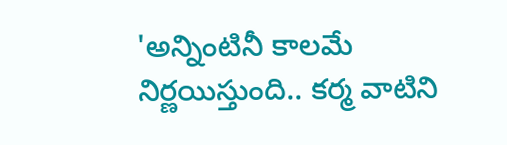'అన్నింటినీ కాలమే నిర్ణయిస్తుంది.. కర్మ వాటిని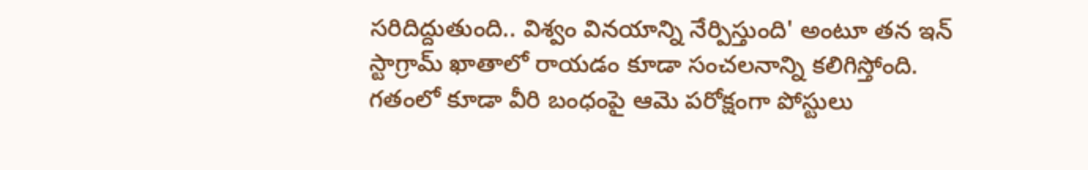సరిదిద్దుతుంది.. విశ్వం వినయాన్ని నేర్పిస్తుంది' అంటూ తన ఇన్ స్టాగ్రామ్ ఖాతాలో రాయడం కూడా సంచలనాన్ని కలిగిస్తోంది. గతంలో కూడా వీరి బంధంపై ఆమె పరోక్షంగా పోస్టులు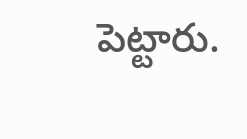పెట్టారు.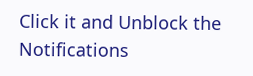Click it and Unblock the Notifications